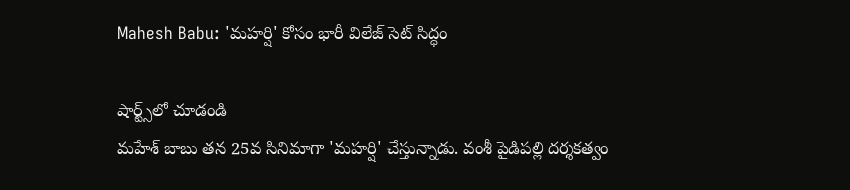Mahesh Babu: 'మహర్షి' కోసం భారీ విలేజ్ సెట్ సిద్ధం

షార్ట్స్‌లో చూడండి
మహేశ్ బాబు తన 25వ సినిమాగా 'మహర్షి' చేస్తున్నాడు. వంశీ పైడిపల్లి దర్శకత్వం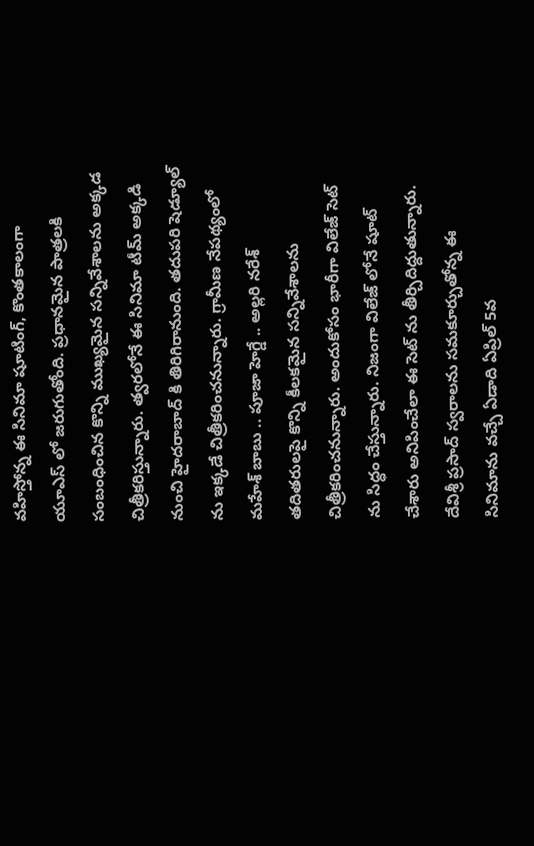వహిస్తోన్న ఈ సినిమా షూటింగ్, కొంతకాలంగా యూఎస్ లో జరుగుతోంది. ప్రధానమైన పాత్రలకి సంబంధించిన కొన్ని ముఖ్యమైన సన్నివేశాలను అక్కడ చిత్రీకరిస్తున్నారు. త్వరలోనే ఈ సినిమా టీమ్ అక్కడి నుంచి హైదరాబాద్ కి తిరిగిరానుంది. తదుపరి షెడ్యూల్ ను ఇక్కడే చిత్రీకరించనున్నారు. గ్రామీణ నేపథ్యంలో మహేశ్ బాబు .. పూజా హెగ్డే .. అల్లరి నరేశ్ తదితరులపై కొన్ని కీలకమైన సన్నివేశాలను చిత్రీకరించనున్నారు. అందుకోసం భారీగా విలేజ్ సెట్ ను సిద్ధం చేస్తున్నారు. నిజంగా విలేజ్ లోనే షూట్ చేశారు అనిపించేలా ఈ సెట్ ను తీర్చిదిద్దుతున్నారు. దేవిశ్రీ ప్రసాద్ స్వరాలను సమకూర్చుతోన్న ఈ సినిమాను వచ్చే ఏడాది ఏప్రిల్ 5వ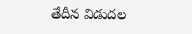తేదీన విడుదల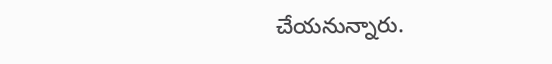చేయనున్నారు.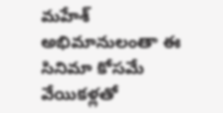మహేశ్ అభిమానులంతా ఈ సినిమా కోసమే వేయికళ్లతో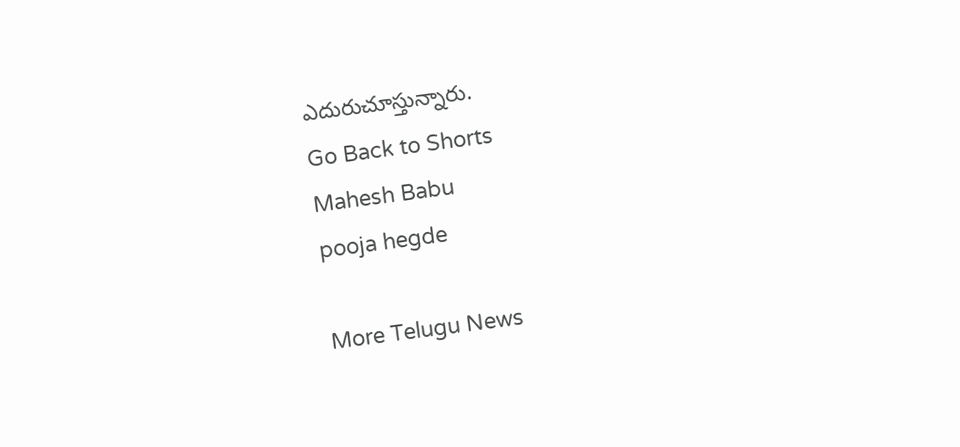ఎదురుచూస్తున్నారు.
Go Back to Shorts
Mahesh Babu
pooja hegde

More Telugu News